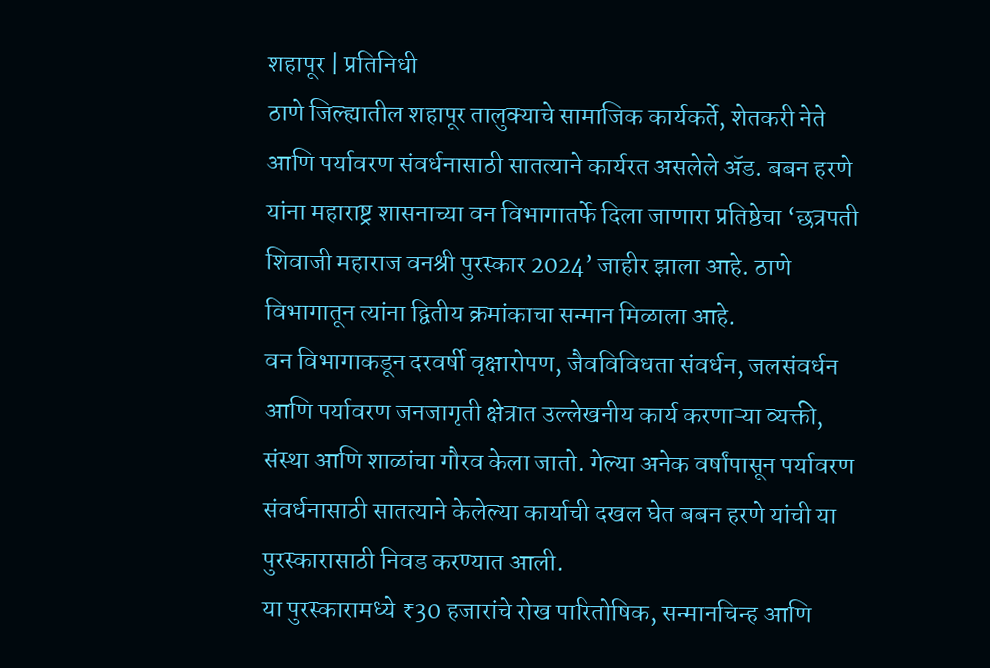शहापूर | प्रतिनिधी
ठाणे जिल्ह्यातील शहापूर तालुक्याचे सामाजिक कार्यकर्ते, शेतकरी नेते आणि पर्यावरण संवर्धनासाठी सातत्याने कार्यरत असलेले ॲड. बबन हरणे यांना महाराष्ट्र शासनाच्या वन विभागातर्फे दिला जाणारा प्रतिष्ठेचा ‘छत्रपती शिवाजी महाराज वनश्री पुरस्कार 2024’ जाहीर झाला आहे. ठाणे विभागातून त्यांना द्वितीय क्रमांकाचा सन्मान मिळाला आहे.
वन विभागाकडून दरवर्षी वृक्षारोपण, जैवविविधता संवर्धन, जलसंवर्धन आणि पर्यावरण जनजागृती क्षेत्रात उल्लेखनीय कार्य करणाऱ्या व्यक्ती, संस्था आणि शाळांचा गौरव केला जातो. गेल्या अनेक वर्षांपासून पर्यावरण संवर्धनासाठी सातत्याने केलेल्या कार्याची दखल घेत बबन हरणे यांची या पुरस्कारासाठी निवड करण्यात आली.
या पुरस्कारामध्ये ₹30 हजारांचे रोख पारितोषिक, सन्मानचिन्ह आणि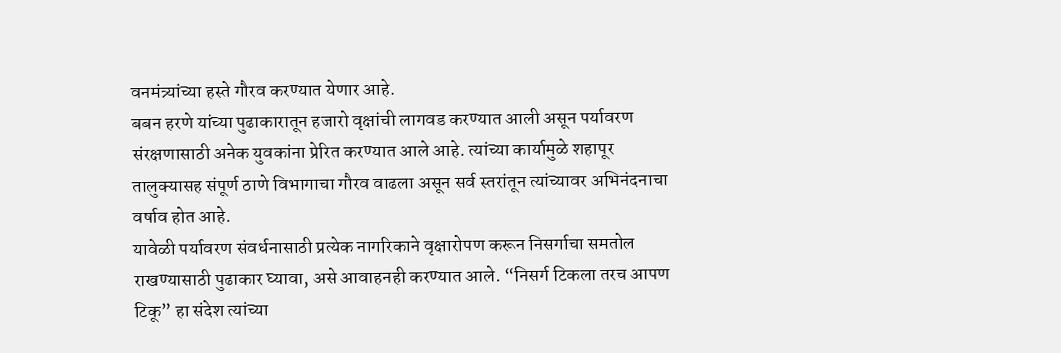वनमंत्र्यांच्या हस्ते गौरव करण्यात येणार आहे.
बबन हरणे यांच्या पुढाकारातून हजारो वृक्षांची लागवड करण्यात आली असून पर्यावरण संरक्षणासाठी अनेक युवकांना प्रेरित करण्यात आले आहे. त्यांच्या कार्यामुळे शहापूर तालुक्यासह संपूर्ण ठाणे विभागाचा गौरव वाढला असून सर्व स्तरांतून त्यांच्यावर अभिनंदनाचा वर्षाव होत आहे.
यावेळी पर्यावरण संवर्धनासाठी प्रत्येक नागरिकाने वृक्षारोपण करून निसर्गाचा समतोल राखण्यासाठी पुढाकार घ्यावा, असे आवाहनही करण्यात आले. “निसर्ग टिकला तरच आपण टिकू” हा संदेश त्यांच्या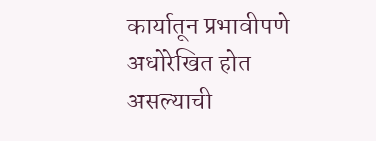कार्यातून प्रभावीपणे अधोरेखित होत असल्याची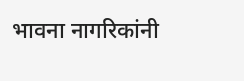भावना नागरिकांनी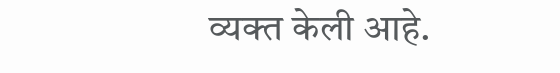व्यक्त केली आहे.